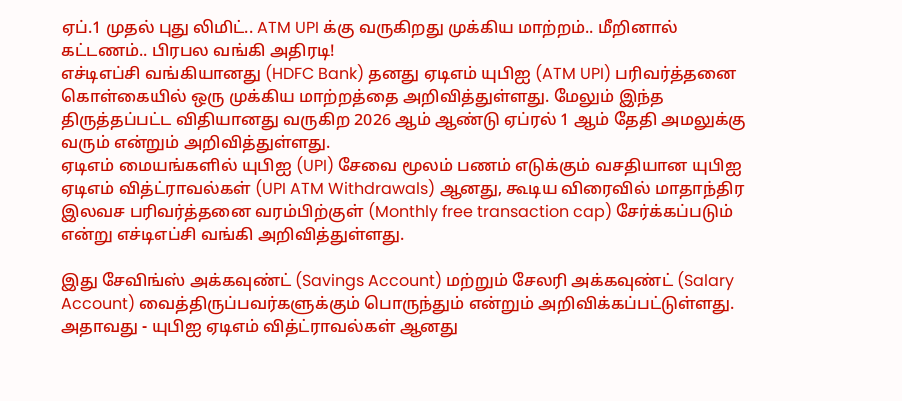ஏப்.1 முதல் புது லிமிட்.. ATM UPI க்கு வருகிறது முக்கிய மாற்றம்.. மீறினால் கட்டணம்.. பிரபல வங்கி அதிரடி!
எச்டிஎப்சி வங்கியானது (HDFC Bank) தனது ஏடிஎம் யுபிஐ (ATM UPI) பரிவர்த்தனை கொள்கையில் ஒரு முக்கிய மாற்றத்தை அறிவித்துள்ளது. மேலும் இந்த திருத்தப்பட்ட விதியானது வருகிற 2026 ஆம் ஆண்டு ஏப்ரல் 1 ஆம் தேதி அமலுக்கு வரும் என்றும் அறிவித்துள்ளது.
ஏடிஎம் மையங்களில் யுபிஐ (UPI) சேவை மூலம் பணம் எடுக்கும் வசதியான யுபிஐ ஏடிஎம் வித்ட்ராவல்கள் (UPI ATM Withdrawals) ஆனது, கூடிய விரைவில் மாதாந்திர இலவச பரிவர்த்தனை வரம்பிற்குள் (Monthly free transaction cap) சேர்க்கப்படும் என்று எச்டிஎப்சி வங்கி அறிவித்துள்ளது.

இது சேவிங்ஸ் அக்கவுண்ட் (Savings Account) மற்றும் சேலரி அக்கவுண்ட் (Salary Account) வைத்திருப்பவர்களுக்கும் பொருந்தும் என்றும் அறிவிக்கப்பட்டுள்ளது. அதாவது - யுபிஐ ஏடிஎம் வித்ட்ராவல்கள் ஆனது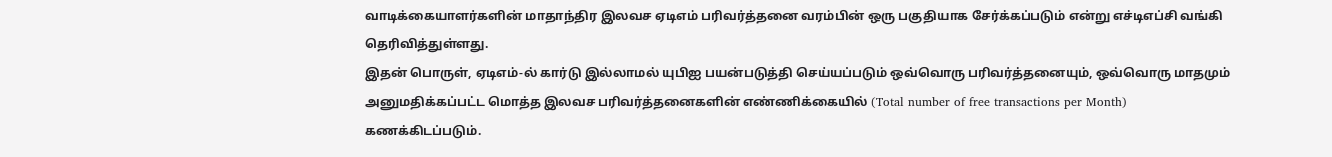வாடிக்கையாளர்களின் மாதாந்திர இலவச ஏடிஎம் பரிவர்த்தனை வரம்பின் ஒரு பகுதியாக சேர்க்கப்படும் என்று எச்டிஎப்சி வங்கி தெரிவித்துள்ளது.
இதன் பொருள், ஏடிஎம்-ல் கார்டு இல்லாமல் யுபிஐ பயன்படுத்தி செய்யப்படும் ஒவ்வொரு பரிவர்த்தனையும், ஒவ்வொரு மாதமும் அனுமதிக்கப்பட்ட மொத்த இலவச பரிவர்த்தனைகளின் எண்ணிக்கையில் (Total number of free transactions per Month) கணக்கிடப்படும்.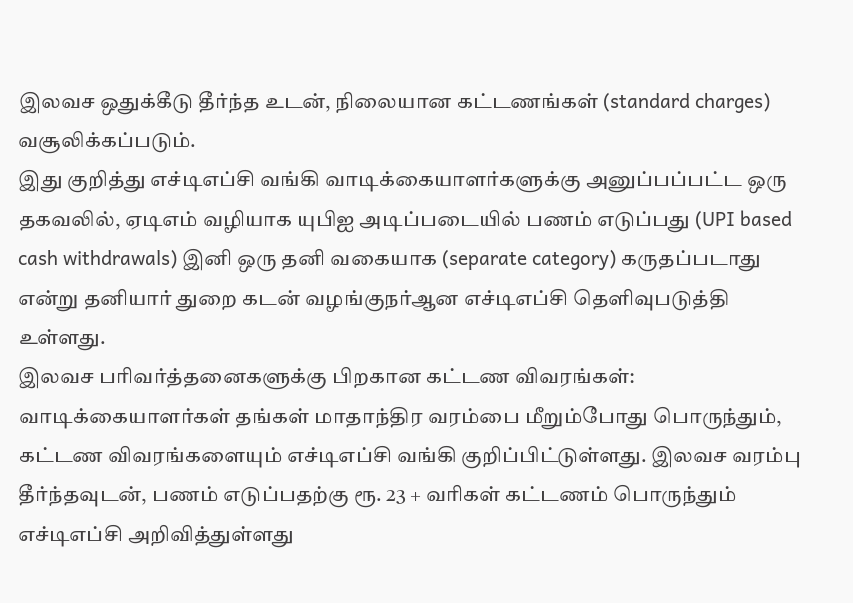இலவச ஒதுக்கீடு தீர்ந்த உடன், நிலையான கட்டணங்கள் (standard charges) வசூலிக்கப்படும்.
இது குறித்து எச்டிஎப்சி வங்கி வாடிக்கையாளர்களுக்கு அனுப்பப்பட்ட ஒரு தகவலில், ஏடிஎம் வழியாக யுபிஐ அடிப்படையில் பணம் எடுப்பது (UPI based cash withdrawals) இனி ஒரு தனி வகையாக (separate category) கருதப்படாது என்று தனியார் துறை கடன் வழங்குநர்ஆன எச்டிஎப்சி தெளிவுபடுத்தி உள்ளது.
இலவச பரிவர்த்தனைகளுக்கு பிறகான கட்டண விவரங்கள்: வாடிக்கையாளர்கள் தங்கள் மாதாந்திர வரம்பை மீறும்போது பொருந்தும், கட்டண விவரங்களையும் எச்டிஎப்சி வங்கி குறிப்பிட்டுள்ளது. இலவச வரம்பு தீர்ந்தவுடன், பணம் எடுப்பதற்கு ரூ. 23 + வரிகள் கட்டணம் பொருந்தும் எச்டிஎப்சி அறிவித்துள்ளது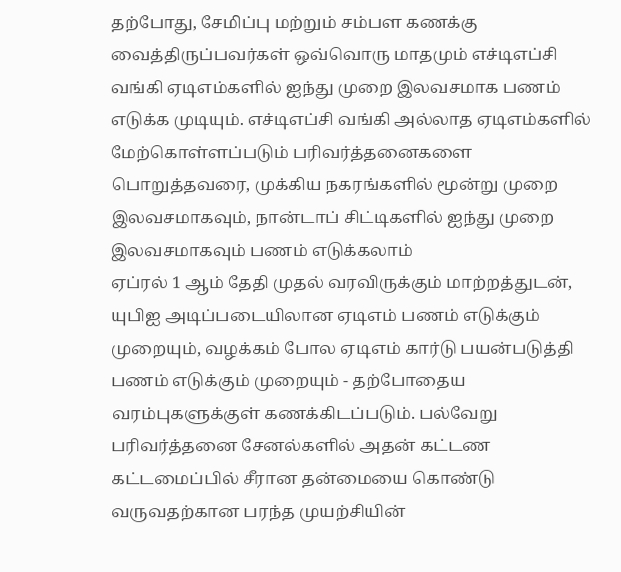தற்போது, சேமிப்பு மற்றும் சம்பள கணக்கு வைத்திருப்பவர்கள் ஒவ்வொரு மாதமும் எச்டிஎப்சி வங்கி ஏடிஎம்களில் ஐந்து முறை இலவசமாக பணம் எடுக்க முடியும். எச்டிஎப்சி வங்கி அல்லாத ஏடிஎம்களில் மேற்கொள்ளப்படும் பரிவர்த்தனைகளை பொறுத்தவரை, முக்கிய நகரங்களில் மூன்று முறை இலவசமாகவும், நான்டாப் சிட்டிகளில் ஐந்து முறை இலவசமாகவும் பணம் எடுக்கலாம்
ஏப்ரல் 1 ஆம் தேதி முதல் வரவிருக்கும் மாற்றத்துடன், யுபிஐ அடிப்படையிலான ஏடிஎம் பணம் எடுக்கும் முறையும், வழக்கம் போல ஏடிஎம் கார்டு பயன்படுத்தி பணம் எடுக்கும் முறையும் - தற்போதைய வரம்புகளுக்குள் கணக்கிடப்படும். பல்வேறு பரிவர்த்தனை சேனல்களில் அதன் கட்டண கட்டமைப்பில் சீரான தன்மையை கொண்டு வருவதற்கான பரந்த முயற்சியின்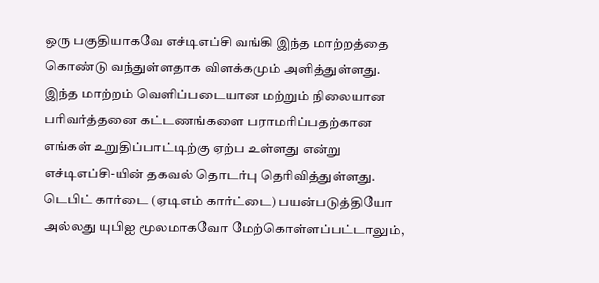ஒரு பகுதியாகவே எச்டிஎப்சி வங்கி இந்த மாற்றத்தை கொண்டு வந்துள்ளதாக விளக்கமும் அளித்துள்ளது.
இந்த மாற்றம் வெளிப்படையான மற்றும் நிலையான பரிவர்த்தனை கட்டணங்களை பராமரிப்பதற்கான எங்கள் உறுதிப்பாட்டிற்கு ஏற்ப உள்ளது என்று எச்டிஎப்சி-யின் தகவல் தொடர்பு தெரிவித்துள்ளது. டெபிட் கார்டை (ஏடிஎம் கார்ட்டை) பயன்படுத்தியோ அல்லது யுபிஐ மூலமாகவோ மேற்கொள்ளப்பட்டாலும்,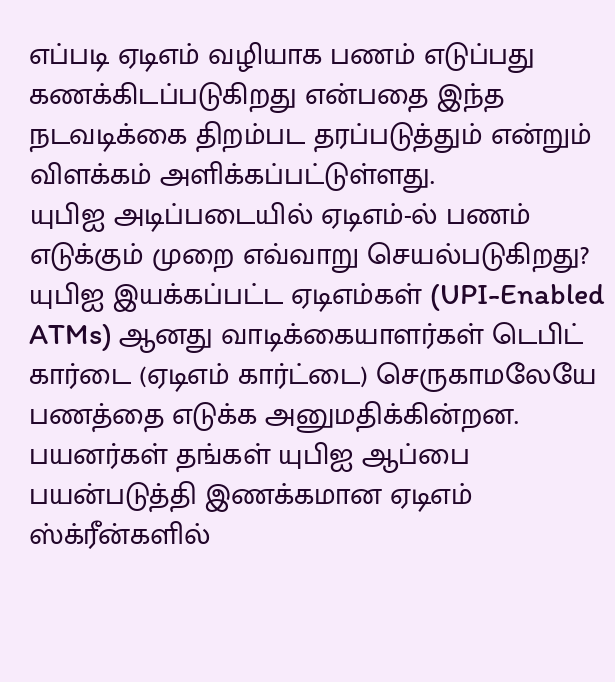எப்படி ஏடிஎம் வழியாக பணம் எடுப்பது கணக்கிடப்படுகிறது என்பதை இந்த நடவடிக்கை திறம்பட தரப்படுத்தும் என்றும் விளக்கம் அளிக்கப்பட்டுள்ளது.
யுபிஐ அடிப்படையில் ஏடிஎம்-ல் பணம் எடுக்கும் முறை எவ்வாறு செயல்படுகிறது? யுபிஐ இயக்கப்பட்ட ஏடிஎம்கள் (UPI-Enabled ATMs) ஆனது வாடிக்கையாளர்கள் டெபிட் கார்டை (ஏடிஎம் கார்ட்டை) செருகாமலேயே பணத்தை எடுக்க அனுமதிக்கின்றன. பயனர்கள் தங்கள் யுபிஐ ஆப்பை பயன்படுத்தி இணக்கமான ஏடிஎம் ஸ்க்ரீன்களில்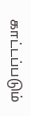காட்டப்படும்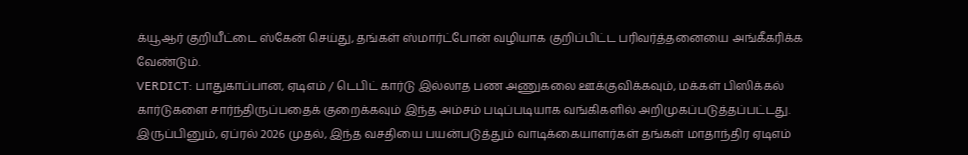க்யூஆர் குறியீட்டை ஸ்கேன் செய்து, தங்கள் ஸ்மார்ட்போன் வழியாக குறிப்பிட்ட பரிவர்த்தனையை அங்கீகரிக்க வேண்டும்.
VERDICT: பாதுகாப்பான, ஏடிஎம் / டெபிட் கார்டு இல்லாத பண அணுகலை ஊக்குவிக்கவும், மக்கள் பிஸிக்கல் கார்டுகளை சார்ந்திருப்பதைக் குறைக்கவும் இந்த அம்சம் படிப்படியாக வங்கிகளில் அறிமுகப்படுத்தப்பட்டது. இருப்பினும், ஏப்ரல் 2026 முதல், இந்த வசதியை பயன்படுத்தும் வாடிக்கையாளர்கள் தங்கள் மாதாந்திர ஏடிஎம்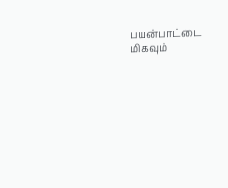பயன்பாட்டை மிகவும்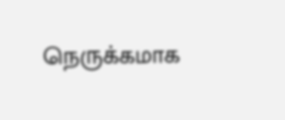நெருக்கமாக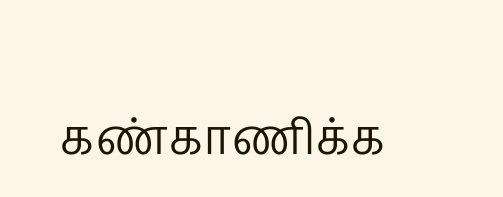கண்காணிக்க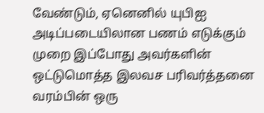வேண்டும், ஏனெனில் யுபிஐ அடிப்படையிலான பணம் எடுக்கும் முறை இப்போது அவர்களின் ஒட்டுமொத்த இலவச பரிவர்த்தனை வரம்பின் ஒரு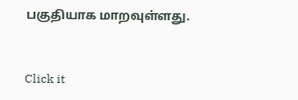பகுதியாக மாறவுள்ளது.


Click it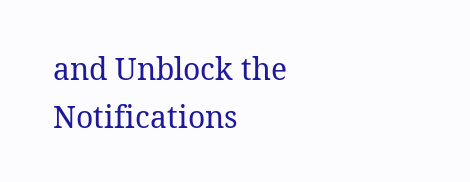and Unblock the Notifications